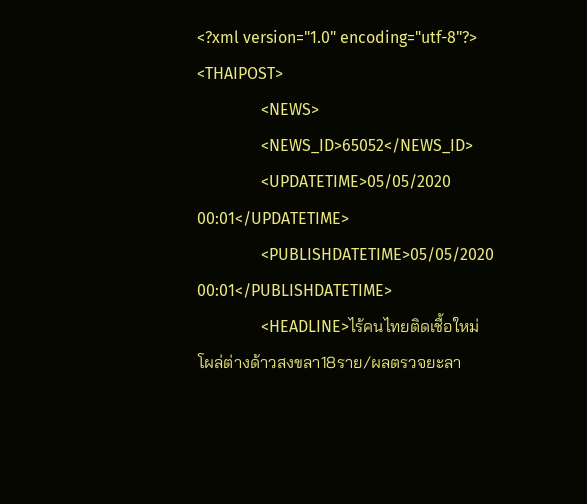<?xml version="1.0" encoding="utf-8"?>
<THAIPOST>
                <NEWS>
                <NEWS_ID>65052</NEWS_ID>
                <UPDATETIME>05/05/2020 00:01</UPDATETIME>
                <PUBLISHDATETIME>05/05/2020 00:01</PUBLISHDATETIME>
                <HEADLINE>ไร้คนไทยติดเชื้อใหม่ โผล่ต่างด้าวสงขลา18ราย/ผลตรวจยะลา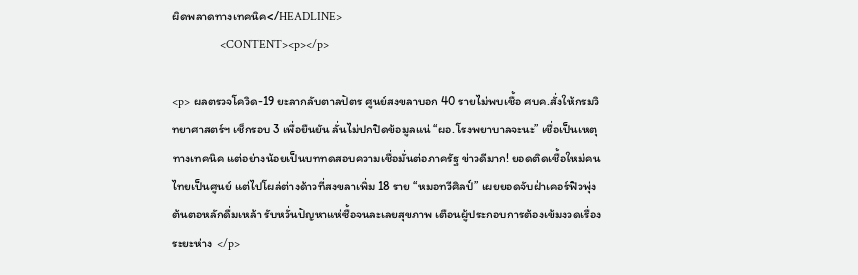ผิดพลาดทางเทคนิค</HEADLINE>
                <CONTENT><p></p>

<p> ผลตรวจโควิด-19 ยะลากลับตาลปัตร ศูนย์สงขลาบอก 40 รายไม่พบเชื้อ ศบค.สั่งให้กรมวิทยาศาสตร์ฯ เช็กรอบ 3 เพื่อยืนยัน ลั่นไม่ปกปิดข้อมูลแน่ “ผอ.โรงพยาบาลจะนะ” เชื่อเป็นเหตุทางเทคนิค แต่อย่างน้อยเป็นบททดสอบความเชื่อมั่นต่อภาครัฐ ข่าวดีมาก! ยอดติดเชื้อใหม่คนไทยเป็นศูนย์ แต่ไปโผล่ต่างด้าวที่สงขลาเพิ่ม 18 ราย “หมอทวีศิลป์” เผยยอดจับฝ่าเคอร์ฟิวพุ่ง ต้นตอหลักดื่มเหล้า รับหวั่นปัญหาแห่ซื้อจนละเลยสุขภาพ เตือนผู้ประกอบการต้องเข้มงวดเรื่องระยะห่าง  </p>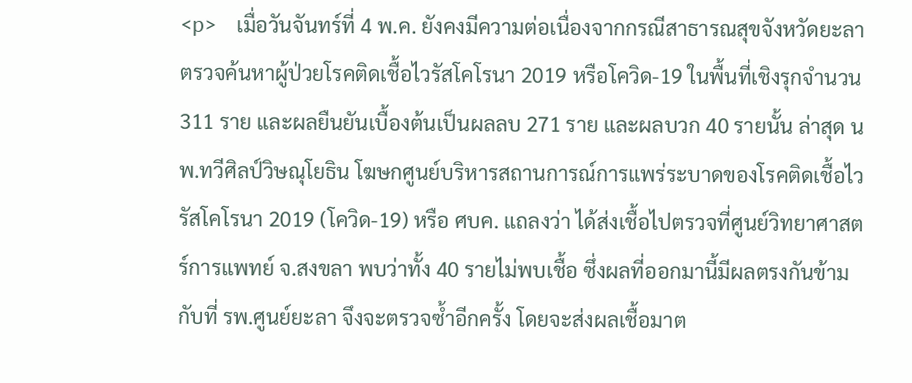<p>    เมื่อวันจันทร์ที่ 4 พ.ค. ยังคงมีความต่อเนื่องจากกรณีสาธารณสุขจังหวัดยะลาตรวจค้นหาผู้ป่วยโรคติดเชื้อไวรัสโคโรนา 2019 หรือโควิด-19 ในพื้นที่เชิงรุกจำนวน 311 ราย และผลยืนยันเบื้องต้นเป็นผลลบ 271 ราย และผลบวก 40 รายนั้น ล่าสุด นพ.ทวีศิลป์วิษณุโยธิน โฆษกศูนย์บริหารสถานการณ์การแพร่ระบาดของโรคติดเชื้อไวรัสโคโรนา 2019 (โควิด-19) หรือ ศบค. แถลงว่า ได้ส่งเชื้อไปตรวจที่ศูนย์วิทยาศาสตร์การแพทย์ จ.สงขลา พบว่าทั้ง 40 รายไม่พบเชื้อ ซึ่งผลที่ออกมานี้มีผลตรงกันข้ามกับที่ รพ.ศูนย์ยะลา จึงจะตรวจซ้ำอีกครั้ง โดยจะส่งผลเชื้อมาต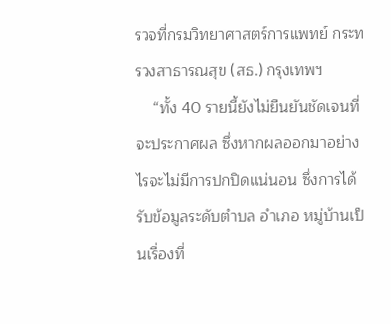รวจที่กรมวิทยาศาสตร์การแพทย์ กระทรวงสาธารณสุข (สธ.) กรุงเทพฯ
    “ทั้ง 40 รายนี้ยังไม่ยืนยันชัดเจนที่จะประกาศผล ซึ่งหากผลออกมาอย่างไรจะไม่มีการปกปิดแน่นอน ซึ่งการได้รับข้อมูลระดับตำบล อำเภอ หมู่บ้านเป็นเรื่องที่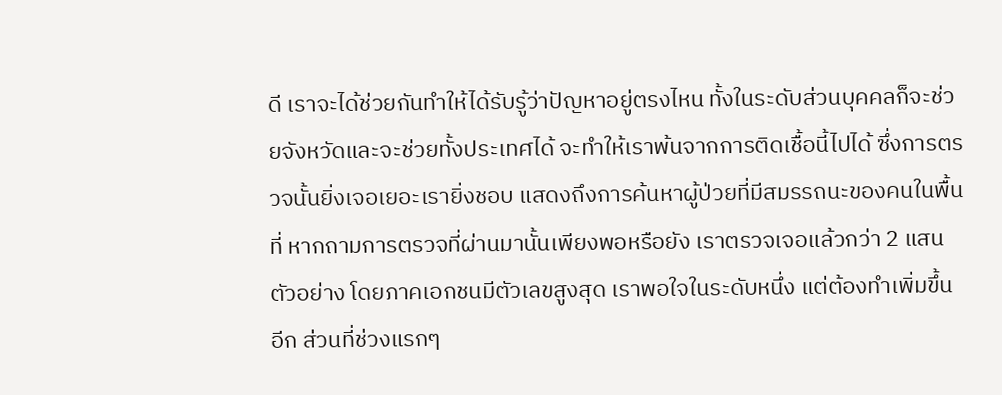ดี เราจะได้ช่วยกันทำให้ได้รับรู้ว่าปัญหาอยู่ตรงไหน ทั้งในระดับส่วนบุคคลก็จะช่วยจังหวัดและจะช่วยทั้งประเทศได้ จะทำให้เราพ้นจากการติดเชื้อนี้ไปได้ ซึ่งการตรวจนั้นยิ่งเจอเยอะเรายิ่งชอบ แสดงถึงการค้นหาผู้ป่วยที่มีสมรรถนะของคนในพื้นที่ หากถามการตรวจที่ผ่านมานั้นเพียงพอหรือยัง เราตรวจเจอแล้วกว่า 2 แสนตัวอย่าง โดยภาคเอกชนมีตัวเลขสูงสุด เราพอใจในระดับหนึ่ง แต่ต้องทำเพิ่มขึ้นอีก ส่วนที่ช่วงแรกๆ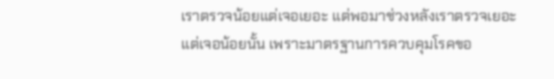เราตรวจน้อยแต่เจอเยอะ แต่พอมาช่วงหลังเราตรวจเยอะแต่เจอน้อยนั้น เพราะมาตรฐานการควบคุมโรคขอ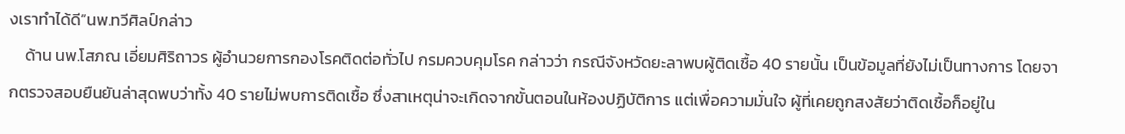งเราทำได้ดี”นพ.ทวีศิลป์กล่าว
    ด้าน นพ.โสภณ เอี่ยมศิริถาวร ผู้อำนวยการกองโรคติดต่อทั่วไป กรมควบคุมโรค กล่าวว่า กรณีจังหวัดยะลาพบผู้ติดเชื้อ 40 รายนั้น เป็นข้อมูลที่ยังไม่เป็นทางการ โดยจากตรวจสอบยืนยันล่าสุดพบว่าทั้ง 40 รายไม่พบการติดเชื้อ ซึ่งสาเหตุน่าจะเกิดจากขั้นตอนในห้องปฏิบัติการ แต่เพื่อความมั่นใจ ผู้ที่เคยถูกสงสัยว่าติดเชื้อก็อยู่ใน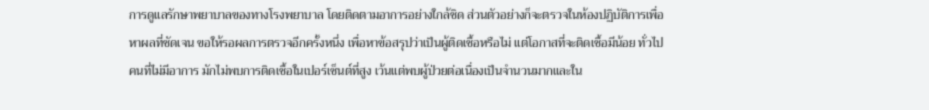การดูแลรักษาพยาบาลของทางโรงพยาบาล โดยติดตามอาการอย่างใกล้ชิด ส่วนตัวอย่างก็จะตรวจในห้องปฏิบัติการเพื่อหาผลที่ชัดเจน ขอให้รอผลการตรวจอีกครั้งหนึ่ง เพื่อหาข้อสรุปว่าเป็นผู้ติดเชื้อหรือไม่ แต่โอกาสที่จะติดเชื้อมีน้อย ทั่วไปคนที่ไม่มีอาการ มักไม่พบการติดเชื้อในเปอร์เซ็นต์ที่สูง เว้นแต่พบผู้ป่วยต่อเนื่องเป็นจำนวนมากและใน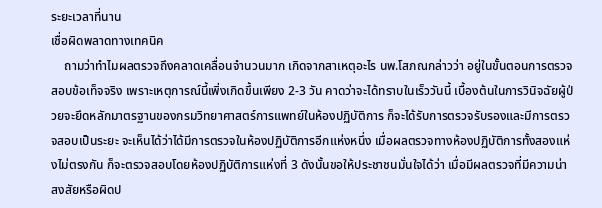ระยะเวลาที่นาน
เชื่อผิดพลาดทางเทคนิค
    ถามว่าทำไมผลตรวจถึงคลาดเคลื่อนจำนวนมาก เกิดจากสาเหตุอะไร นพ.โสภณกล่าวว่า อยู่ในขั้นตอนการตรวจสอบข้อเท็จจริง เพราะเหตุการณ์นี้เพิ่งเกิดขึ้นเพียง 2-3 วัน คาดว่าจะได้ทราบในเร็ววันนี้ เบื้องต้นในการวินิจฉัยผู้ป่วยจะยึดหลักมาตรฐานของกรมวิทยาศาสตร์การแพทย์ในห้องปฏิบัติการ ก็จะได้รับการตรวจรับรองและมีการตรวจสอบเป็นระยะ จะเห็นได้ว่าได้มีการตรวจในห้องปฏิบัติการอีกแห่งหนึ่ง เมื่อผลตรวจทางห้องปฏิบัติการทั้งสองแห่งไม่ตรงกัน ก็จะตรวจสอบโดยห้องปฏิบัติการแห่งที่ 3 ดังนั้นขอให้ประชาชนมั่นใจได้ว่า เมื่อมีผลตรวจที่มีความน่าสงสัยหรือผิดป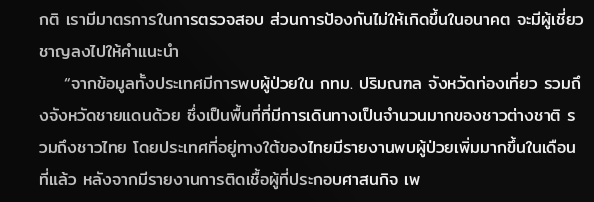กติ เรามีมาตรการในการตรวจสอบ ส่วนการป้องกันไม่ให้เกิดขึ้นในอนาคต จะมีผู้เชี่ยวชาญลงไปให้คำแนะนำ
    “จากข้อมูลทั้งประเทศมีการพบผู้ป่วยใน กทม. ปริมณฑล จังหวัดท่องเที่ยว รวมถึงจังหวัดชายแดนด้วย ซึ่งเป็นพื้นที่ที่มีการเดินทางเป็นจำนวนมากของชาวต่างชาติ รวมถึงชาวไทย โดยประเทศที่อยู่ทางใต้ของไทยมีรายงานพบผู้ป่วยเพิ่มมากขึ้นในเดือนที่แล้ว หลังจากมีรายงานการติดเชื้อผู้ที่ประกอบศาสนกิจ เพ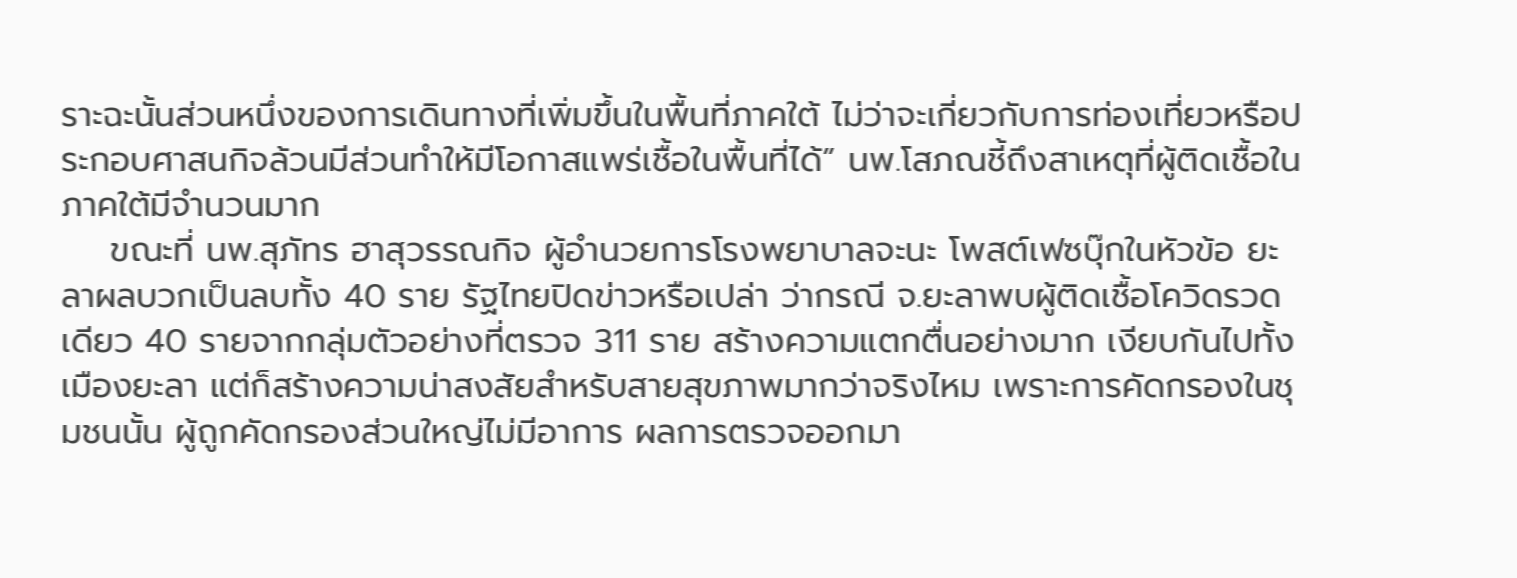ราะฉะนั้นส่วนหนึ่งของการเดินทางที่เพิ่มขึ้นในพื้นที่ภาคใต้ ไม่ว่าจะเกี่ยวกับการท่องเที่ยวหรือประกอบศาสนกิจล้วนมีส่วนทำให้มีโอกาสแพร่เชื้อในพื้นที่ได้” นพ.โสภณชี้ถึงสาเหตุที่ผู้ติดเชื้อในภาคใต้มีจำนวนมาก
    ขณะที่ นพ.สุภัทร ฮาสุวรรณกิจ ผู้อำนวยการโรงพยาบาลจะนะ โพสต์เฟซบุ๊กในหัวข้อ ยะลาผลบวกเป็นลบทั้ง 40 ราย รัฐไทยปิดข่าวหรือเปล่า ว่ากรณี จ.ยะลาพบผู้ติดเชื้อโควิดรวดเดียว 40 รายจากกลุ่มตัวอย่างที่ตรวจ 311 ราย สร้างความแตกตื่นอย่างมาก เงียบกันไปทั้งเมืองยะลา แต่ก็สร้างความน่าสงสัยสำหรับสายสุขภาพมากว่าจริงไหม เพราะการคัดกรองในชุมชนนั้น ผู้ถูกคัดกรองส่วนใหญ่ไม่มีอาการ ผลการตรวจออกมา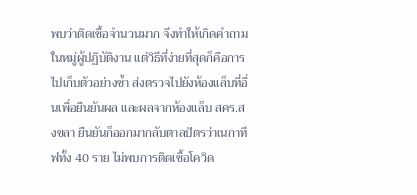พบว่าติดเชื้อจำนวนมาก จึงทำให้เกิดคำถามในหมู่ผู้ปฏิบัติงาน แต่วิธีที่ง่ายที่สุดก็คือการไปเก็บตัวอย่างซ้ำ ส่งตรวจไปยังห้องแล็บที่อื่นเพื่อยืนยันผล และผลจากห้องแล็บ สคร.สงขลา ยืนยันก็ออกมากลับตาลปัตรว่าเนกาทีฟทั้ง 40 ราย ไม่พบการติดเชื้อโควิด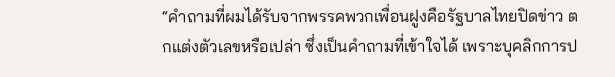“คำถามที่ผมได้รับจากพรรคพวกเพื่อนฝูงคือรัฐบาลไทยปิดข่าว ตกแต่งตัวเลขหรือเปล่า ซึ่งเป็นคำถามที่เข้าใจได้ เพราะบุคลิกการป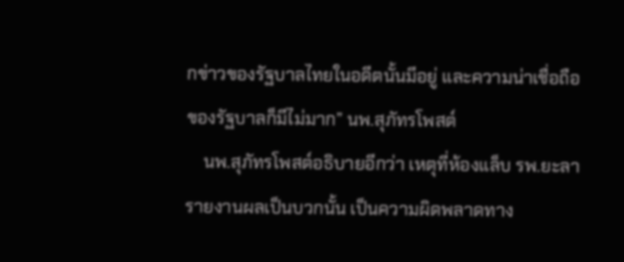กข่าวของรัฐบาลไทยในอดีตนั้นมีอยู่ และความน่าเชื่อถือของรัฐบาลก็มีไม่มาก” นพ.สุภัทรโพสต์
    นพ.สุภัทรโพสต์อธิบายอีกว่า เหตุที่ห้องแล็บ รพ.ยะลารายงานผลเป็นบวกนั้น เป็นความผิดพลาดทาง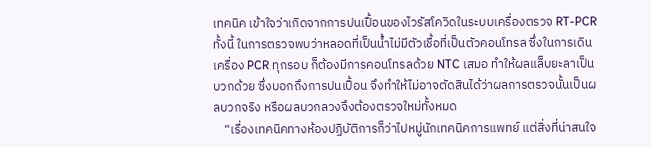เทคนิค เข้าใจว่าเกิดจากการปนเปื้อนของไวรัสโควิดในระบบเครื่องตรวจ RT-PCR ทั้งนี้ ในการตรวจพบว่าหลอดที่เป็นน้ำไม่มีตัวเชื้อที่เป็นตัวคอนโทรล ซึ่งในการเดินเครื่อง PCR ทุกรอบ ก็ต้องมีการคอนโทรลด้วย NTC เสมอ ทำให้ผลแล็บยะลาเป็นบวกด้วย ซึ่งบอกถึงการปนเปื้อน จึงทำให้ไม่อาจตัดสินได้ว่าผลการตรวจนั้นเป็นผลบวกจริง หรือผลบวกลวงจึงต้องตรวจใหม่ทั้งหมด
    “เรื่องเทคนิคทางห้องปฏิบัติการก็ว่าไปหมู่นักเทคนิคการแพทย์ แต่สิ่งที่น่าสนใจ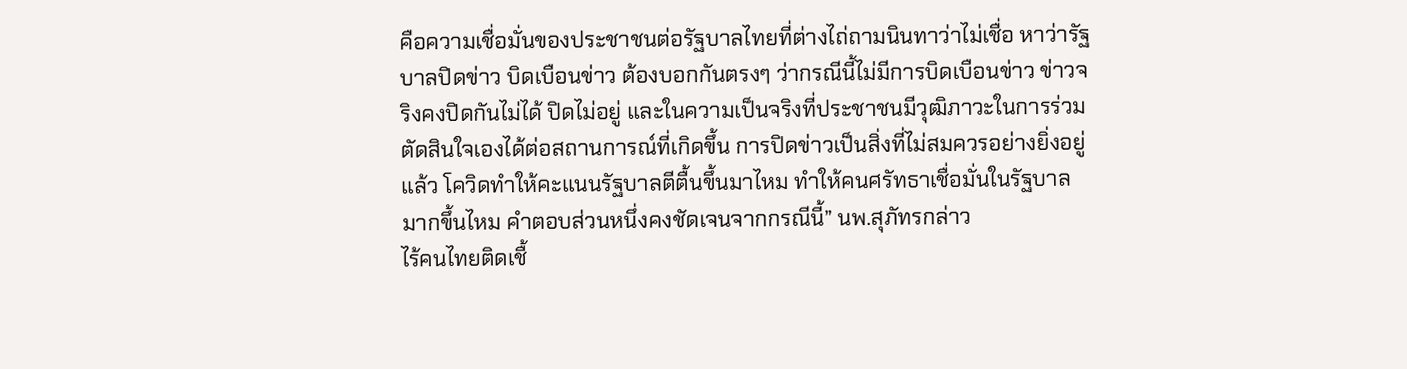คือความเชื่อมั่นของประชาชนต่อรัฐบาลไทยที่ต่างไถ่ถามนินทาว่าไม่เชื่อ หาว่ารัฐบาลปิดข่าว บิดเบือนข่าว ต้องบอกกันตรงๆ ว่ากรณีนี้ไม่มีการบิดเบือนข่าว ข่าวจริงคงปิดกันไม่ได้ ปิดไม่อยู่ และในความเป็นจริงที่ประชาชนมีวุฒิภาวะในการร่วมตัดสินใจเองได้ต่อสถานการณ์ที่เกิดขึ้น การปิดข่าวเป็นสิ่งที่ไม่สมควรอย่างยิ่งอยู่แล้ว โควิดทำให้คะแนนรัฐบาลตีตื้นขึ้นมาไหม ทำให้คนศรัทธาเชื่อมั่นในรัฐบาลมากขึ้นไหม คำตอบส่วนหนึ่งคงชัดเจนจากกรณีนี้” นพ.สุภัทรกล่าว
ไร้คนไทยติดเชื้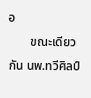อ
       ขณะเดียวกัน นพ.ทวีศิลป์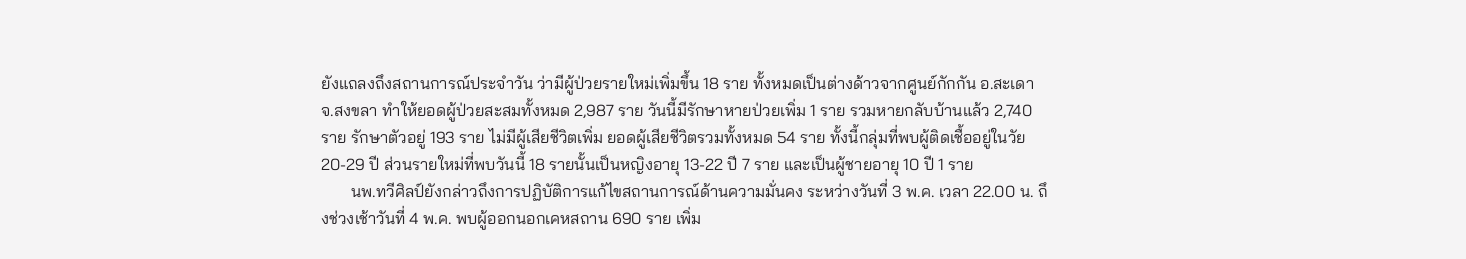ยังแถลงถึงสถานการณ์ประจำวัน ว่ามีผู้ป่วยรายใหม่เพิ่มขึ้น 18 ราย ทั้งหมดเป็นต่างด้าวจากศูนย์กักกัน อ.สะเดา จ.สงขลา ทำให้ยอดผู้ป่วยสะสมทั้งหมด 2,987 ราย วันนี้มีรักษาหายป่วยเพิ่ม 1 ราย รวมหายกลับบ้านแล้ว 2,740 ราย รักษาตัวอยู่ 193 ราย ไม่มีผู้เสียชีวิตเพิ่ม ยอดผู้เสียชีวิตรวมทั้งหมด 54 ราย ทั้งนี้กลุ่มที่พบผู้ติดเชื้ออยู่ในวัย 20-29 ปี ส่วนรายใหม่ที่พบวันนี้ 18 รายนั้นเป็นหญิงอายุ 13-22 ปี 7 ราย และเป็นผู้ชายอายุ 10 ปี 1 ราย
       นพ.ทวีศิลป์ยังกล่าวถึงการปฏิบัติการแก้ไขสถานการณ์ด้านความมั่นคง ระหว่างวันที่ 3 พ.ค. เวลา 22.00 น. ถึงช่วงเช้าวันที่ 4 พ.ค. พบผู้ออกนอกเคหสถาน 690 ราย เพิ่ม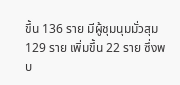ขึ้น 136 ราย มีผู้ชุมนุมมั่วสุม 129 ราย เพิ่มขึ้น 22 ราย ซึ่งพบ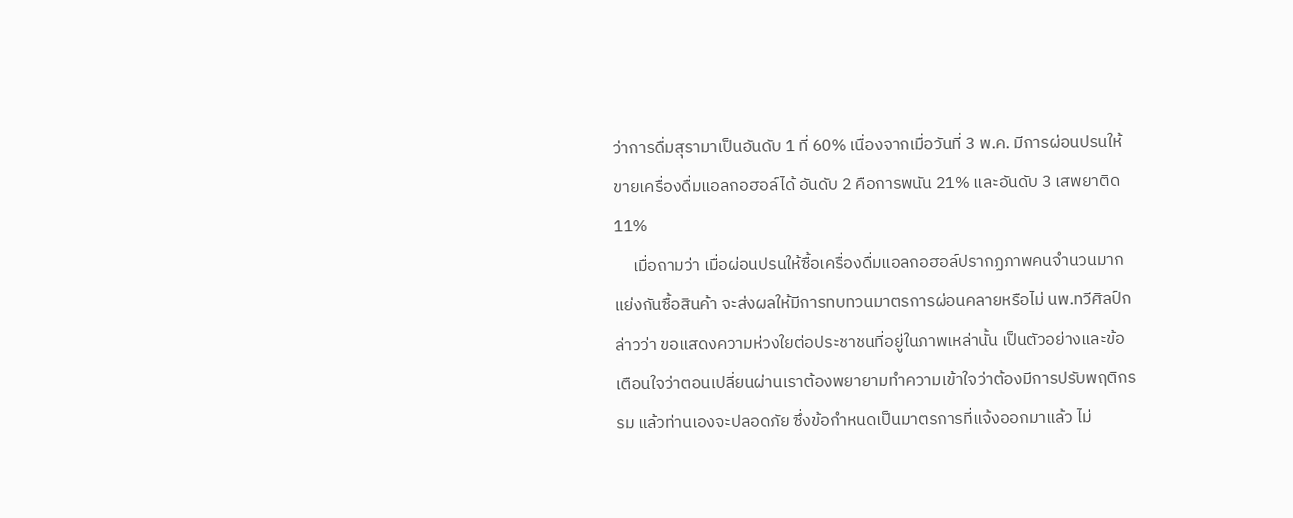ว่าการดื่มสุรามาเป็นอันดับ 1 ที่ 60% เนื่องจากเมื่อวันที่ 3 พ.ค. มีการผ่อนปรนให้ขายเครื่องดื่มแอลกอฮอล์ได้ อันดับ 2 คือการพนัน 21% และอันดับ 3 เสพยาติด 11%
     เมื่อถามว่า เมื่อผ่อนปรนให้ซื้อเครื่องดื่มแอลกอฮอล์ปรากฏภาพคนจำนวนมากแย่งกันซื้อสินค้า จะส่งผลให้มีการทบทวนมาตรการผ่อนคลายหรือไม่ นพ.ทวีศิลป์กล่าวว่า ขอแสดงความห่วงใยต่อประชาชนที่อยู่ในภาพเหล่านั้น เป็นตัวอย่างและข้อเตือนใจว่าตอนเปลี่ยนผ่านเราต้องพยายามทำความเข้าใจว่าต้องมีการปรับพฤติกรรม แล้วท่านเองจะปลอดภัย ซึ่งข้อกำหนดเป็นมาตรการที่แจ้งออกมาแล้ว ไม่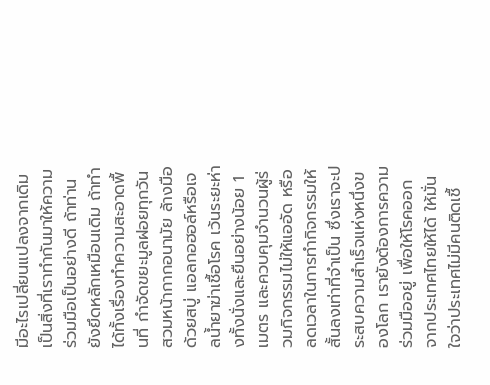มีอะไรเปลี่ยนแปลงจากเดิม เป็นสิ่งที่เราทำกันมาให้ความร่วมมือเป็นอย่างดี ถ้าท่านยังยึดหลักเหมือนเดิม ถ้าทำได้ทั้งเรื่องทำความสะอาดพื้นที่ กำจัดขยะมูลฝอยทุกวัน สวมหน้ากากอนามัย ล้างมือด้วยสบู่ แอลกอฮอล์หรือเจลน้ำยาฆ่าเชื้อโรค เว้นระยะห่างทั้งนั่งและยืนอย่างน้อย 1 เมตร และควบคุมจำนวนผู้ร่วมกิจกรรมไม่ให้แออัด หรือลดเวลาในการทำกิจกรรมให้สั้นลงเท่าที่จำเป็น ซึ่งเราจะประสบความสำเร็จแห่งหนึ่งของโลก เรายังต้องการความร่วมมืออยู่ เพื่อให้โรคออกจากประเทศไทยให้ได้ ให้มั่นใจว่าประเทศไม่มีคนติดเชื้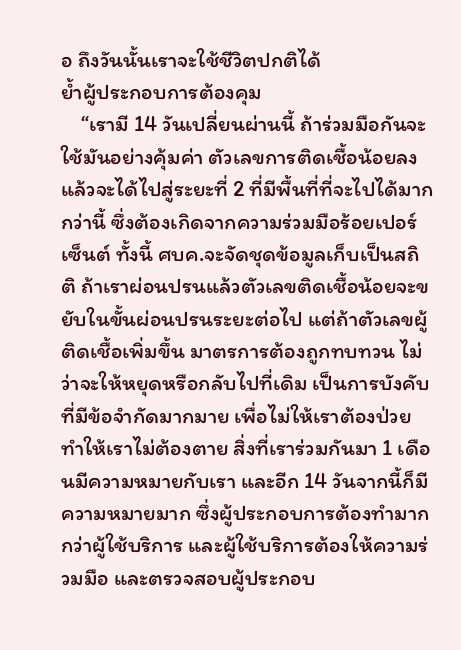อ ถึงวันนั้นเราจะใช้ชีวิตปกติได้
ย้ำผู้ประกอบการต้องคุม
    “เรามี 14 วันเปลี่ยนผ่านนี้ ถ้าร่วมมือกันจะใช้มันอย่างคุ้มค่า ตัวเลขการติดเชื้อน้อยลงแล้วจะได้ไปสู่ระยะที่ 2 ที่มีพื้นที่ที่จะไปได้มากกว่านี้ ซึ่งต้องเกิดจากความร่วมมือร้อยเปอร์เซ็นต์ ทั้งนี้ ศบค.จะจัดชุดข้อมูลเก็บเป็นสถิติ ถ้าเราผ่อนปรนแล้วตัวเลขติดเชื้อน้อยจะขยับในขั้นผ่อนปรนระยะต่อไป แต่ถ้าตัวเลขผู้ติดเชื้อเพิ่มขึ้น มาตรการต้องถูกทบทวน ไม่ว่าจะให้หยุดหรือกลับไปที่เดิม เป็นการบังคับที่มีข้อจำกัดมากมาย เพื่อไม่ให้เราต้องป่วย ทำให้เราไม่ต้องตาย สิ่งที่เราร่วมกันมา 1 เดือนมีความหมายกับเรา และอีก 14 วันจากนี้ก็มีความหมายมาก ซึ่งผู้ประกอบการต้องทำมากกว่าผู้ใช้บริการ และผู้ใช้บริการต้องให้ความร่วมมือ และตรวจสอบผู้ประกอบ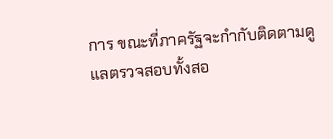การ ขณะที่ภาครัฐจะกำกับติดตามดูแลตรวจสอบทั้งสอ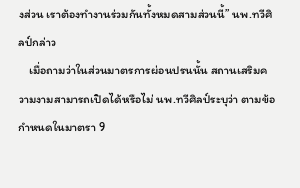งส่วน เราต้องทำงานร่วมกันทั้งหมดสามส่วนนี้” นพ.ทวีศิลป์กล่าว
    เมื่อถามว่าในส่วนมาตรการผ่อนปรนนั้น สถานเสริมความงามสามารถเปิดได้หรือไม่ นพ.ทวีศิลป์ระบุว่า ตามข้อกำหนดในมาตรา 9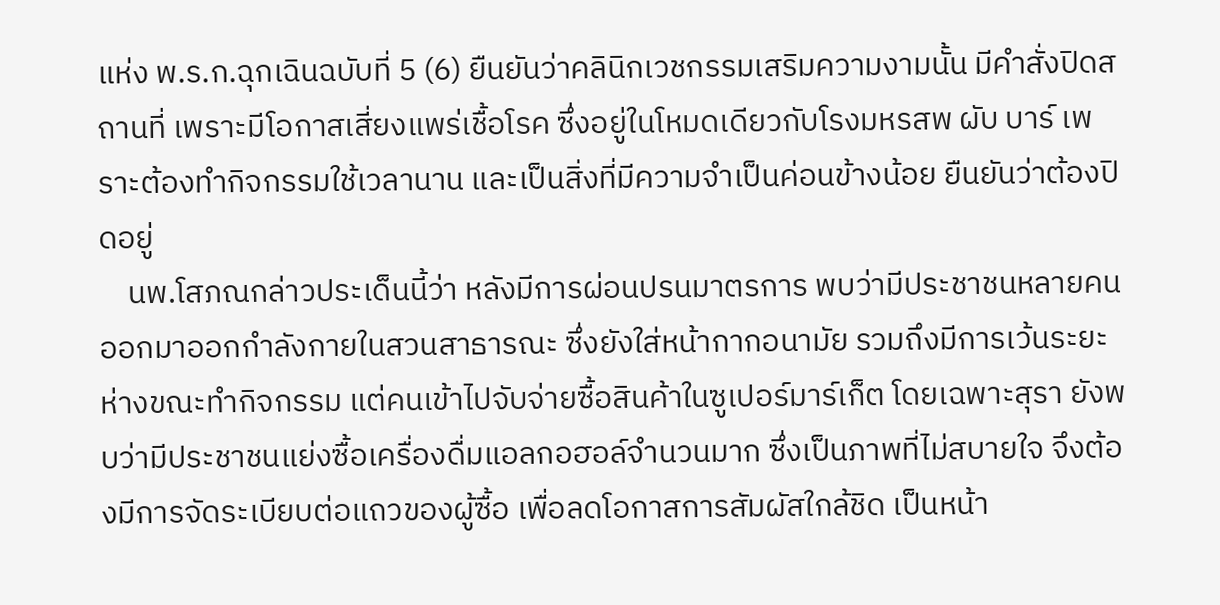แห่ง พ.ร.ก.ฉุกเฉินฉบับที่ 5 (6) ยืนยันว่าคลินิกเวชกรรมเสริมความงามนั้น มีคำสั่งปิดสถานที่ เพราะมีโอกาสเสี่ยงแพร่เชื้อโรค ซึ่งอยู่ในโหมดเดียวกับโรงมหรสพ ผับ บาร์ เพราะต้องทำกิจกรรมใช้เวลานาน และเป็นสิ่งที่มีความจำเป็นค่อนข้างน้อย ยืนยันว่าต้องปิดอยู่
    นพ.โสภณกล่าวประเด็นนี้ว่า หลังมีการผ่อนปรนมาตรการ พบว่ามีประชาชนหลายคนออกมาออกกำลังกายในสวนสาธารณะ ซึ่งยังใส่หน้ากากอนามัย รวมถึงมีการเว้นระยะห่างขณะทำกิจกรรม แต่คนเข้าไปจับจ่ายซื้อสินค้าในซูเปอร์มาร์เก็ต โดยเฉพาะสุรา ยังพบว่ามีประชาชนแย่งซื้อเครื่องดื่มแอลกอฮอล์จำนวนมาก ซึ่งเป็นภาพที่ไม่สบายใจ จึงต้องมีการจัดระเบียบต่อแถวของผู้ซื้อ เพื่อลดโอกาสการสัมผัสใกล้ชิด เป็นหน้า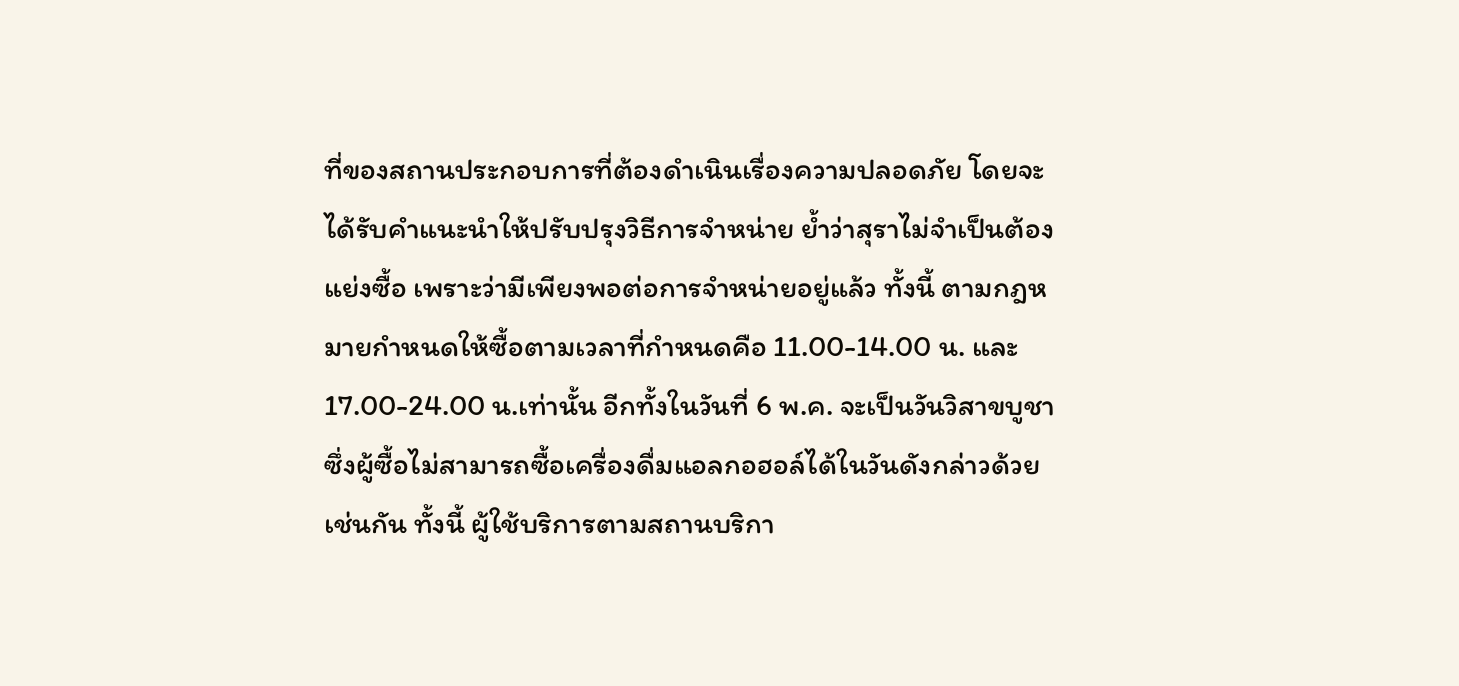ที่ของสถานประกอบการที่ต้องดำเนินเรื่องความปลอดภัย โดยจะได้รับคำแนะนำให้ปรับปรุงวิธีการจำหน่าย ย้ำว่าสุราไม่จำเป็นต้องแย่งซื้อ เพราะว่ามีเพียงพอต่อการจำหน่ายอยู่แล้ว ทั้งนี้ ตามกฎหมายกำหนดให้ซื้อตามเวลาที่กำหนดคือ 11.00-14.00 น. และ 17.00-24.00 น.เท่านั้น อีกทั้งในวันที่ 6 พ.ค. จะเป็นวันวิสาขบูชา ซึ่งผู้ซื้อไม่สามารถซื้อเครื่องดื่มแอลกอฮอล์ได้ในวันดังกล่าวด้วยเช่นกัน ทั้งนี้ ผู้ใช้บริการตามสถานบริกา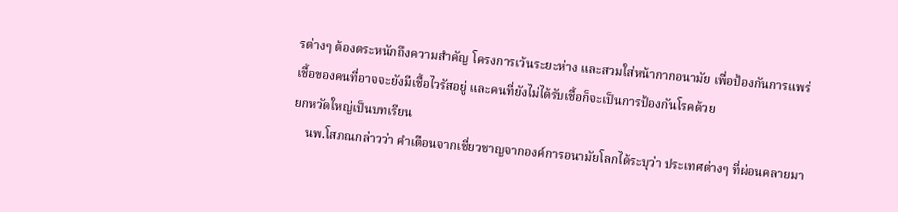รต่างๆ ต้องตระหนักถึงความสำคัญ โครงการเว้นระยะห่าง และสวมใส่หน้ากากอนามัย เพื่อป้องกันการแพร่เชื้อของคนที่อาจจะยังมีเชื้อไวรัสอยู่ และคนที่ยังไม่ได้รับเชื้อก็จะเป็นการป้องกันโรคด้วย
ยกหวัดใหญ่เป็นบทเรียน
    นพ.โสภณกล่าวว่า คำเตือนจากเชี่ยวชาญจากองค์การอนามัยโลกได้ระบุว่า ประเทศต่างๆ ที่ผ่อนคลายมา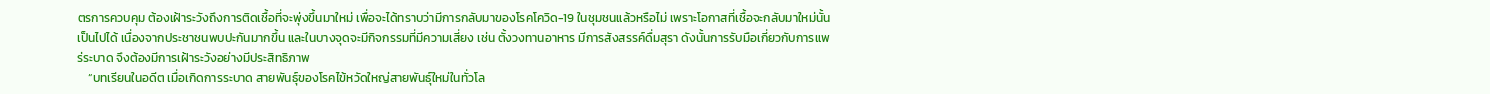ตรการควบคุม ต้องเฝ้าระวังถึงการติดเชื้อที่จะพุ่งขึ้นมาใหม่ เพื่อจะได้ทราบว่ามีการกลับมาของโรคโควิด-19 ในชุมชนแล้วหรือไม่ เพราะโอกาสที่เชื้อจะกลับมาใหม่นั้นเป็นไปได้ เนื่องจากประชาชนพบปะกันมากขึ้น และในบางจุดจะมีกิจกรรมที่มีความเสี่ยง เช่น ตั้งวงทานอาหาร มีการสังสรรค์ดื่มสุรา ดังนั้นการรับมือเกี่ยวกับการแพร่ระบาด จึงต้องมีการเฝ้าระวังอย่างมีประสิทธิภาพ
    “บทเรียนในอดีต เมื่อเกิดการระบาด สายพันธุ์ของโรคไข้หวัดใหญ่สายพันธุ์ใหม่ในทั่วโล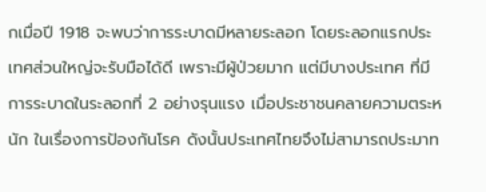กเมื่อปี 1918 จะพบว่าการระบาดมีหลายระลอก โดยระลอกแรกประเทศส่วนใหญ่จะรับมือได้ดี เพราะมีผู้ป่วยมาก แต่มีบางประเทศ ที่มีการระบาดในระลอกที่ 2 อย่างรุนแรง เมื่อประชาชนคลายความตระหนัก ในเรื่องการป้องกันโรค ดังนั้นประเทศไทยจึงไม่สามารถประมาท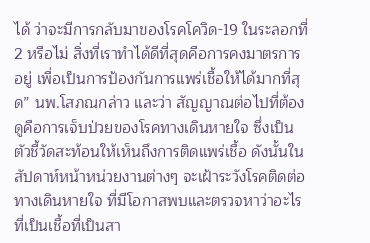ได้ ว่าจะมีการกลับมาของโรคโควิด-19 ในระลอกที่ 2 หรือไม่ สิ่งที่เราทำได้ดีที่สุดคือการคงมาตรการอยู่ เพื่อเป็นการป้องกันการแพร่เชื้อให้ได้มากที่สุด” นพ.โสภณกล่าว และว่า สัญญาณต่อไปที่ต้องดูคือการเจ็บป่วยของโรคทางเดินหายใจ ซึ่งเป็นตัวชี้วัดสะท้อนให้เห็นถึงการติดแพร่เชื้อ ดังนั้นในสัปดาห์หน้าหน่วยงานต่างๆ จะเฝ้าระวังโรคติดต่อทางเดินหายใจ ที่มีโอกาสพบและตรวจหาว่าอะไรที่เป็นเชื้อที่เป็นสา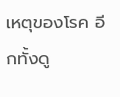เหตุของโรค อีกทั้งดู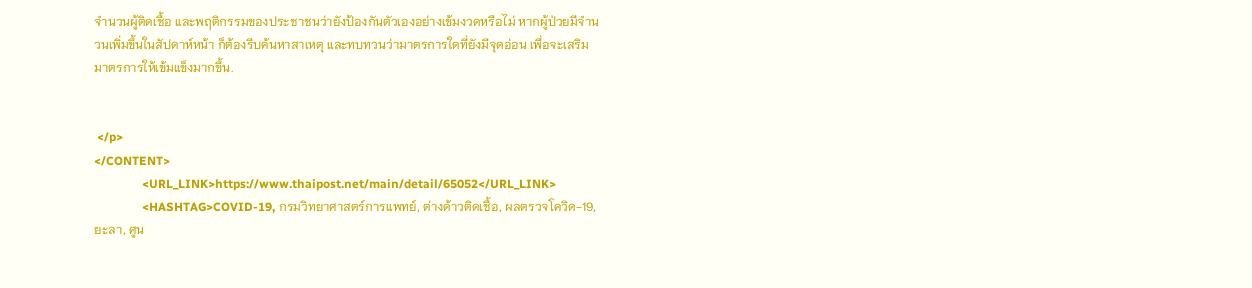จำนวนผู้ติดเชื้อ และพฤติกรรมของประชาชนว่ายังป้องกันตัวเองอย่างเข้มงวดหรือไม่ หากผู้ป่วยมีจำนวนเพิ่มขึ้นในสัปดาห์หน้า ก็ต้องรีบค้นหาสาเหตุ และทบทวนว่ามาตรการใดที่ยังมีจุดอ่อน เพื่อจะเสริมมาตรการให้เข้มแข็งมากขึ้น.


 </p>
</CONTENT>
                <URL_LINK>https://www.thaipost.net/main/detail/65052</URL_LINK>
                <HASHTAG>COVID-19, กรมวิทยาศาสตร์การแพทย์, ต่างด้าวติดเชื้อ, ผลตรวจโควิด-19, ยะลา, ศูน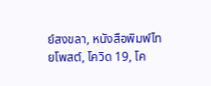ย์สงขลา, หนังสือพิมพ์ไทยโพสต์, โควิด 19, โค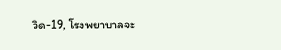วิด-19, โรงพยาบาลจะ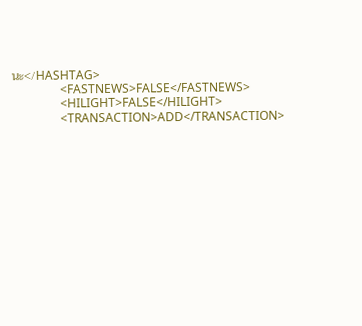นะ</HASHTAG>
                <FASTNEWS>FALSE</FASTNEWS>
                <HILIGHT>FALSE</HILIGHT>
                <TRANSACTION>ADD</TRANSACTION>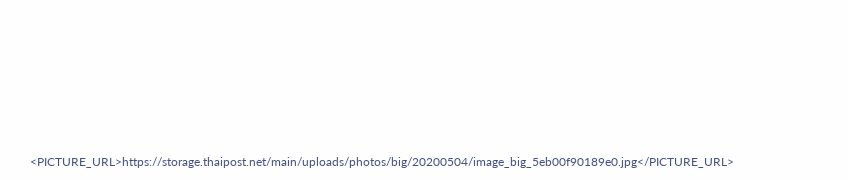<PICTURE_URL>https://storage.thaipost.net/main/uploads/photos/big/20200504/image_big_5eb00f90189e0.jpg</PICTURE_URL>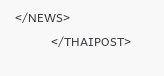</NEWS>
            </THAIPOST>